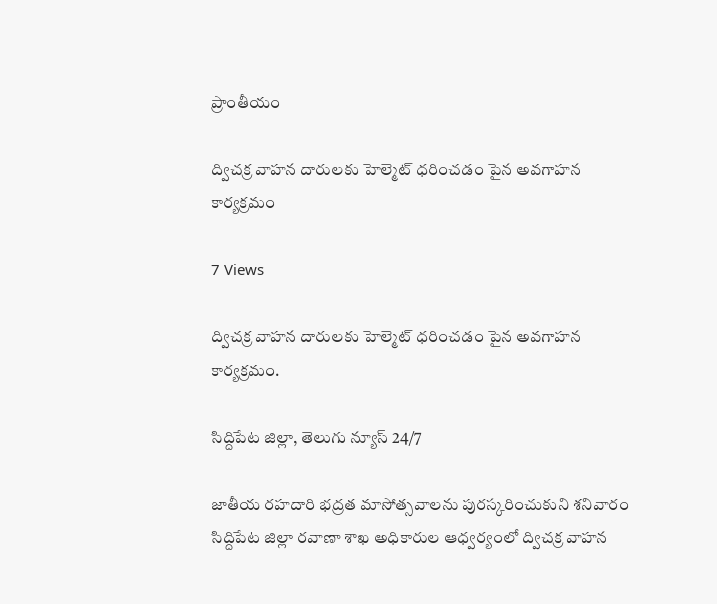ప్రాంతీయం

ద్విచక్ర వాహన దారులకు హెల్మెట్ ధరించడం పైన అవగాహన కార్యక్రమం

7 Views

ద్విచక్ర వాహన దారులకు హెల్మెట్ ధరించడం పైన అవగాహన కార్యక్రమం.

సిద్దిపేట జిల్లా, తెలుగు న్యూస్ 24/7

జాతీయ రహదారి భద్రత మాసోత్సవాలను పురస్కరించుకుని శనివారం సిద్దిపేట జిల్లా రవాణా శాఖ అధికారుల ఆధ్వర్యంలో ద్విచక్ర వాహన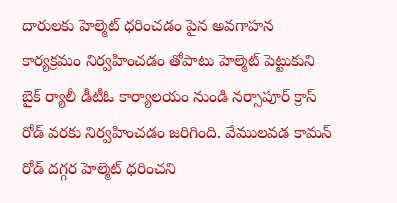దారులకు హెల్మెట్ ధరించడం పైన అవగాహన కార్యక్రమం నిర్వహించడం తోపాటు హెల్మెట్ పెట్టుకుని బైక్ ర్యాలీ డీటీఓ కార్యాలయం నుండి నర్సాపూర్ క్రాస్ రోడ్ వరకు నిర్వహించడం జరిగింది. వేములవడ కామన్ రోడ్ దగ్గర హెల్మెట్ ధరించని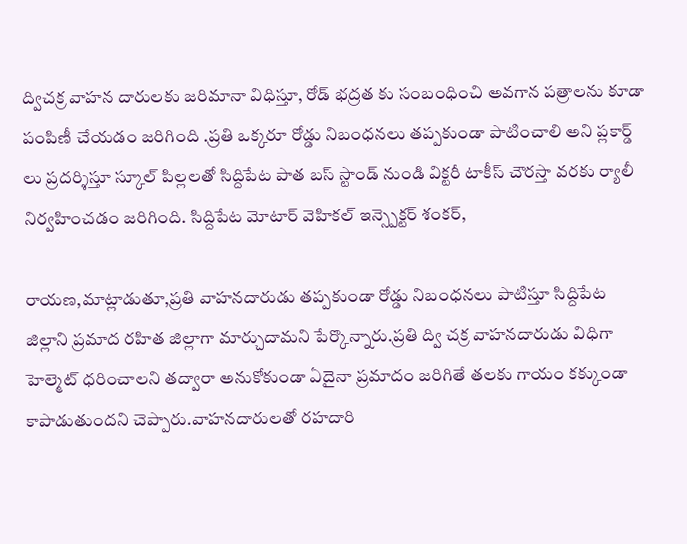ద్విచక్ర వాహన దారులకు జరిమానా విధిస్తూ, రోడ్ భద్రత కు సంబంధించి అవగాన పత్రాలను కూడా పంపిణీ చేయడం జరిగింది .ప్రతి ఒక్కరూ రోడ్డు నిబంధనలు తప్పకుండా పాటించాలి అని ప్లకార్డ్ లు ప్రదర్శిస్తూ స్కూల్ పిల్లలతో సిద్దిపేట పాత బస్ స్టాండ్ నుండి విక్టరీ టాకీస్ చౌరస్తా వరకు ర్యాలీ నిర్వహించడం జరిగింది. సిద్దిపేట మోటార్ వెహికల్ ఇన్స్పెక్టర్ శంకర్,

రాయణ,మాట్లాడుతూ,ప్రతి వాహనదారుడు తప్పకుండా రోడ్డు నిబంధనలు పాటిస్తూ సిద్దిపేట జిల్లాని ప్రమాద రహిత జిల్లాగా మార్చుదామని పేర్కొన్నారు.ప్రతి ద్వి చక్ర వాహనదారుడు విధిగా హెల్మెట్ ధరించాలని తద్వారా అనుకోకుండా ఏదైనా ప్రమాదం జరిగితే తలకు గాయం కక్కుండా కాపాడుతుందని చెప్పారు.వాహనదారులతో రహదారి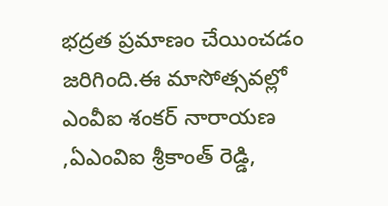భద్రత ప్రమాణం చేయించడం జరిగింది.ఈ మాసోత్సవల్లో ఎంవీఐ శంకర్ నారాయణ ,ఏఎంవిఐ శ్రీకాంత్ రెడ్డి,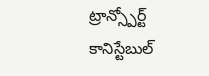ట్రాన్స్పోర్ట్ కానిస్టేబుల్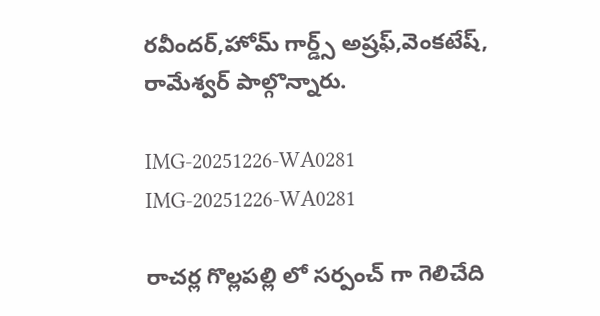రవీందర్,హోమ్ గార్డ్స్ అష్రఫ్,వెంకటేష్, రామేశ్వర్ పాల్గొన్నారు.

IMG-20251226-WA0281
IMG-20251226-WA0281

రాచర్ల గొల్లపల్లి లో సర్పంచ్ గా గెలిచేది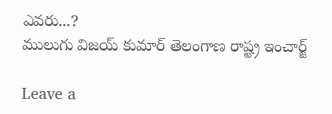ఎవరు...?
ములుగు విజయ్ కుమార్ తెలంగాణ రాష్ట్ర ఇంచార్జ్

Leave a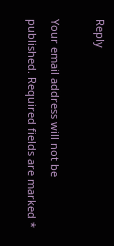Reply

Your email address will not be published. Required fields are marked *